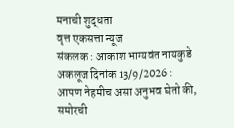मनाची शुद्धता
वृत्त एकसत्ता न्यूज
संकलक : आकाश भाग्यवंत नायकुडे
अकलूज दिनांक 13/9/2026 :
आपण नेहमीच असा अनुभव घेतो की, समोरची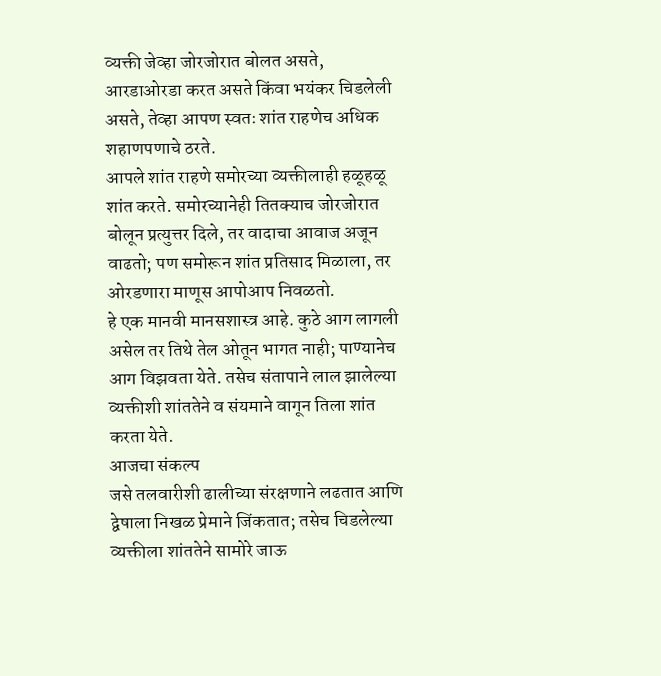व्यक्ती जेव्हा जोरजोरात बोलत असते, आरडाओरडा करत असते किंवा भयंकर चिडलेली असते, तेव्हा आपण स्वतः शांत राहणेच अधिक शहाणपणाचे ठरते.
आपले शांत राहणे समोरच्या व्यक्तीलाही हळूहळू शांत करते. समोरच्यानेही तितक्याच जोरजोरात बोलून प्रत्युत्तर दिले, तर वादाचा आवाज अजून वाढतो; पण समोरून शांत प्रतिसाद मिळाला, तर ओरडणारा माणूस आपोआप निवळतो.
हे एक मानवी मानसशास्त्र आहे. कुठे आग लागली असेल तर तिथे तेल ओतून भागत नाही; पाण्यानेच आग विझवता येते. तसेच संतापाने लाल झालेल्या व्यक्तीशी शांततेने व संयमाने वागून तिला शांत करता येते.
आजचा संकल्प
जसे तलवारीशी ढालीच्या संरक्षणाने लढतात आणि द्वेषाला निखळ प्रेमाने जिंकतात; तसेच चिडलेल्या व्यक्तीला शांततेने सामोरे जाऊ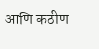आणि कठीण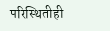परिस्थितीही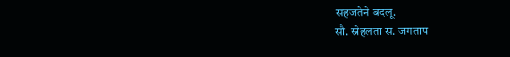सहजतेने बदलू.
सौ. स्नेहलता स. जगताप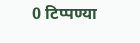0 टिप्पण्या